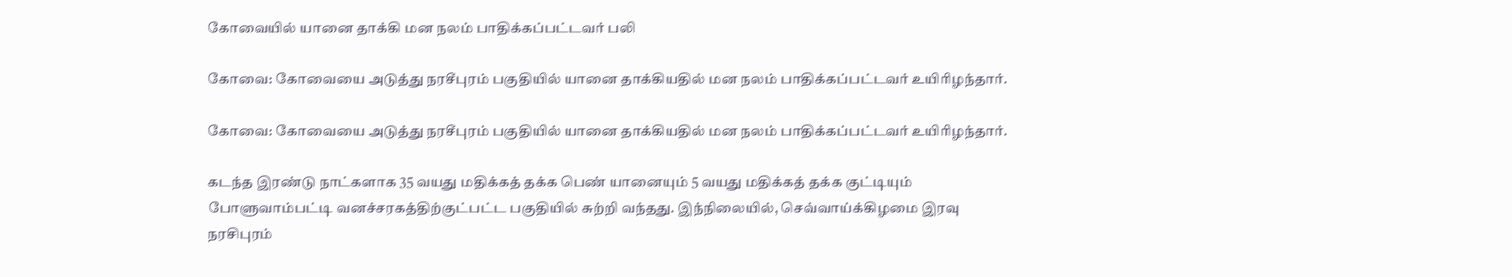கோவையில் யானை தாக்கி மன நலம் பாதிக்கப்பட்டவர் பலி

கோவை: கோவையை அடுத்து நரசீபுரம் பகுதியில் யானை தாக்கியதில் மன நலம் பாதிக்கப்பட்டவர் உயிரிழந்தார்.

கோவை: கோவையை அடுத்து நரசீபுரம் பகுதியில் யானை தாக்கியதில் மன நலம் பாதிக்கப்பட்டவர் உயிரிழந்தார்.

கடந்த இரண்டு நாட்களாக 35 வயது மதிக்கத் தக்க பெண் யானையும் 5 வயது மதிக்கத் தக்க குட்டியும் போளுவாம்பட்டி வனச்சரகத்திற்குட்பட்ட பகுதியில் சுற்றி வந்தது. இந்நிலையில், செவ்வாய்க்கிழமை இரவு  நரசிபுரம்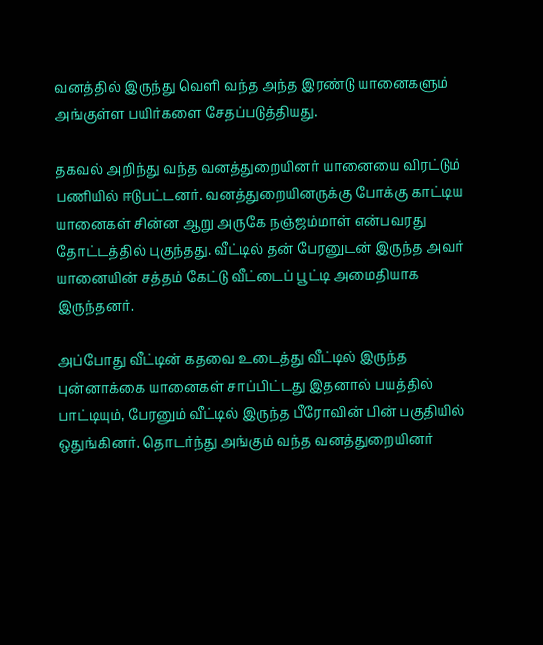வனத்தில் இருந்து வெளி வந்த அந்த இரண்டு யானைகளும் அங்குள்ள பயிர்களை சேதப்படுத்தியது.

தகவல் அறிந்து வந்த வனத்துறையினர் யானையை விரட்டும் பணியில் ஈடுபட்டனர். வனத்துறையினருக்கு போக்கு காட்டிய யானைகள் சின்ன ஆறு அருகே நஞ்ஜம்மாள் என்பவரது தோட்டத்தில் புகுந்தது. வீட்டில் தன் பேரனுடன் இருந்த அவர் யானையின் சத்தம் கேட்டு வீட்டைப் பூட்டி அமைதியாக இருந்தனர்.

அப்போது வீட்டின் கதவை உடைத்து வீட்டில் இருந்த புன்னாக்கை யானைகள் சாப்பிட்டது இதனால் பயத்தில் பாட்டியும், பேரனும் வீட்டில் இருந்த பீரோவின் பின் பகுதியில் ஒதுங்கினர். தொடர்ந்து அங்கும் வந்த வனத்துறையினர்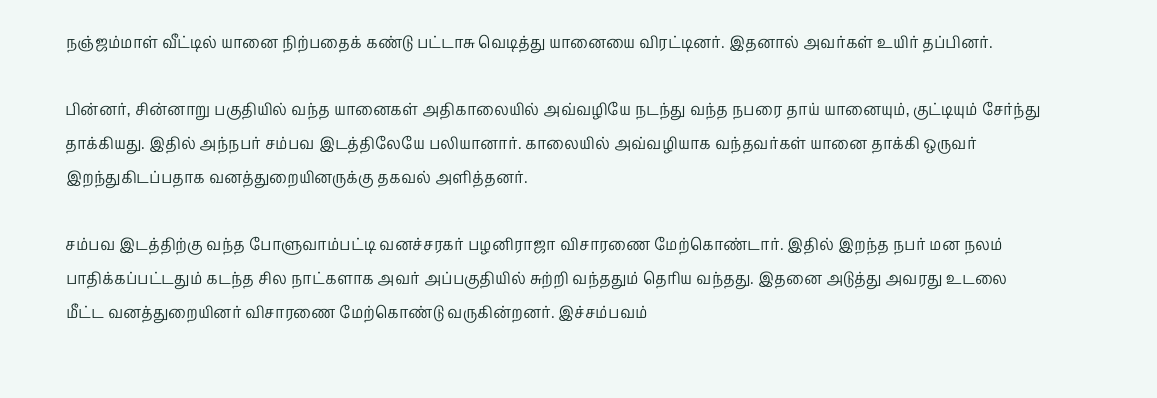நஞ்ஜம்மாள் வீட்டில் யானை நிற்பதைக் கண்டு பட்டாசு வெடித்து யானையை விரட்டினர். இதனால் அவர்கள் உயிர் தப்பினர்.

பின்னர், சின்னாறு பகுதியில் வந்த யானைகள் அதிகாலையில் அவ்வழியே நடந்து வந்த நபரை தாய் யானையும், குட்டியும் சேர்ந்து தாக்கியது. இதில் அந்நபர் சம்பவ இடத்திலேயே பலியானார். காலையில் அவ்வழியாக வந்தவர்கள் யானை தாக்கி ஒருவர் இறந்துகிடப்பதாக வனத்துறையினருக்கு தகவல் அளித்தனர்.

சம்பவ இடத்திற்கு வந்த போளுவாம்பட்டி வனச்சரகர் பழனிராஜா விசாரணை மேற்கொண்டார். இதில் இறந்த நபர் மன நலம் பாதிக்கப்பட்டதும் கடந்த சில நாட்களாக அவர் அப்பகுதியில் சுற்றி வந்ததும் தெரிய வந்தது. இதனை அடுத்து அவரது உடலை மீட்ட வனத்துறையினர் விசாரணை மேற்கொண்டு வருகின்றனர். இச்சம்பவம்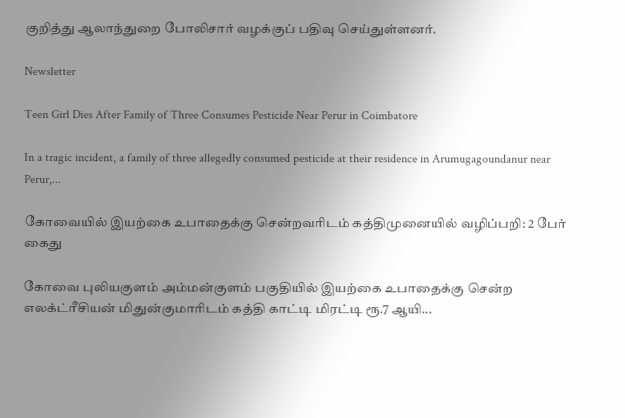குறித்து ஆலாந்துறை போலிசார் வழக்குப் பதிவு செய்துள்ளனர்.

Newsletter

Teen Girl Dies After Family of Three Consumes Pesticide Near Perur in Coimbatore

In a tragic incident, a family of three allegedly consumed pesticide at their residence in Arumugagoundanur near Perur,...

கோவையில் இயற்கை உபாதைக்கு சென்றவரிடம் கத்திமுனையில் வழிப்பறி: 2 பேர் கைது

கோவை புலியகுளம் அம்மன்குளம் பகுதியில் இயற்கை உபாதைக்கு சென்ற எலக்ட்ரீசியன் மிதுன்குமாரிடம் கத்தி காட்டி மிரட்டி ரூ.7 ஆயி...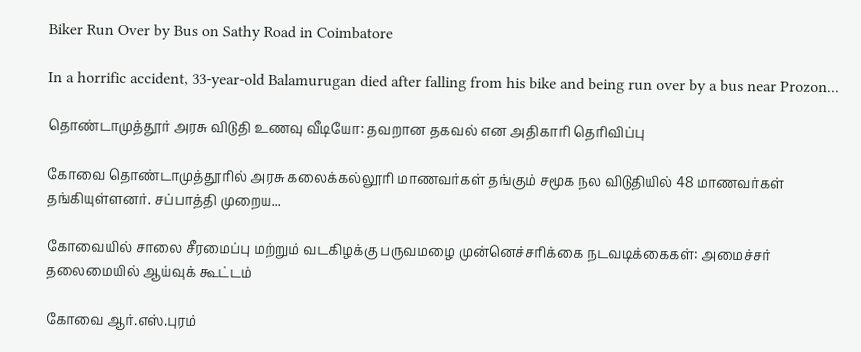Biker Run Over by Bus on Sathy Road in Coimbatore

In a horrific accident, 33-year-old Balamurugan died after falling from his bike and being run over by a bus near Prozon...

தொண்டாமுத்தூர் அரசு விடுதி உணவு வீடியோ: தவறான தகவல் என அதிகாரி தெரிவிப்பு

கோவை தொண்டாமுத்தூரில் அரசு கலைக்கல்லூரி மாணவர்கள் தங்கும் சமூக நல விடுதியில் 48 மாணவர்கள் தங்கியுள்ளனர். சப்பாத்தி முறைய...

கோவையில் சாலை சீரமைப்பு மற்றும் வடகிழக்கு பருவமழை முன்னெச்சரிக்கை நடவடிக்கைகள்: அமைச்சர் தலைமையில் ஆய்வுக் கூட்டம்

கோவை ஆர்.எஸ்.புரம்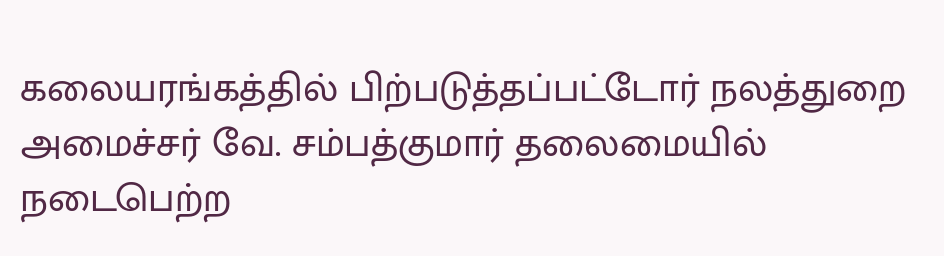கலையரங்கத்தில் பிற்படுத்தப்பட்டோர் நலத்துறை அமைச்சர் வே. சம்பத்குமார் தலைமையில் நடைபெற்ற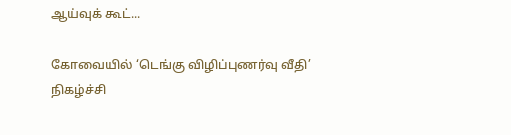ஆய்வுக் கூட்...

கோவையில் ‘டெங்கு விழிப்புணர்வு வீதி’ நிகழ்ச்சி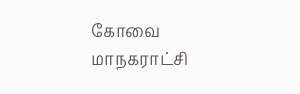கோவை மாநகராட்சி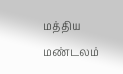மத்திய மண்டலம்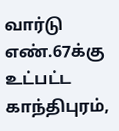வார்டு எண்.67க்கு உட்பட்ட காந்திபுரம்,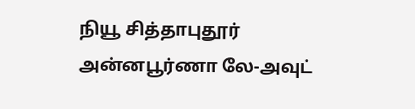நியூ சித்தாபுதூர் அன்னபூர்ணா லே-அவுட்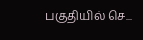பகுதியில் செ...